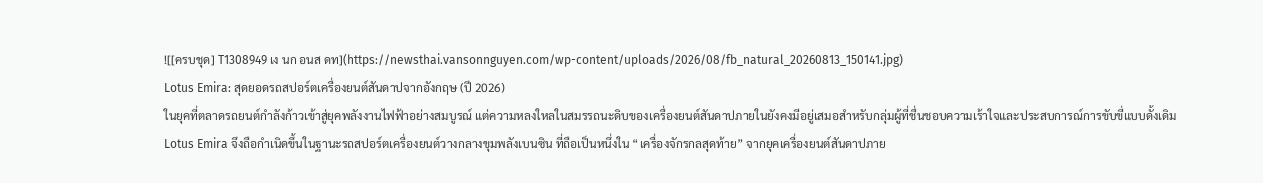![[ครบชุด] T1308949 เง นก อนส ดท](https://newsthai.vansonnguyen.com/wp-content/uploads/2026/08/fb_natural_20260813_150141.jpg)
Lotus Emira: สุดยอดรถสปอร์ตเครื่องยนต์สันดาปจากอังกฤษ (ปี 2026)
ในยุคที่ตลาดรถยนต์กำลังก้าวเข้าสู่ยุคพลังงานไฟฟ้าอย่างสมบูรณ์ แต่ความหลงใหลในสมรรถนะดิบของเครื่องยนต์สันดาปภายในยังคงมีอยู่เสมอสำหรับกลุ่มผู้ที่ชื่นชอบความเร้าใจและประสบการณ์การขับขี่แบบดั้งเดิม Lotus Emira จึงถือกำเนิดขึ้นในฐานะรถสปอร์ตเครื่องยนต์วางกลางขุมพลังเบนซิน ที่ถือเป็นหนึ่งใน “เครื่องจักรกลสุดท้าย” จากยุคเครื่องยนต์สันดาปภาย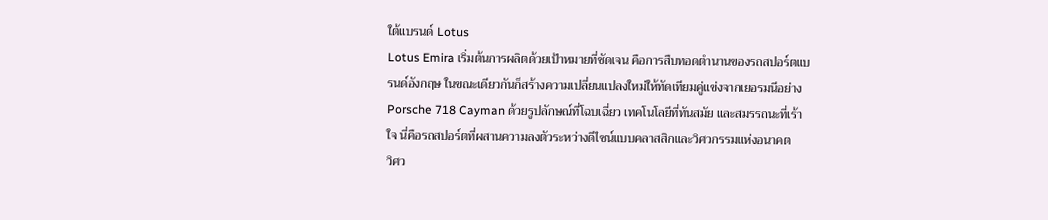ใต้แบรนด์ Lotus
Lotus Emira เริ่มต้นการผลิตด้วยเป้าหมายที่ชัดเจน คือการสืบทอดตำนานของรถสปอร์ตแบรนด์อังกฤษ ในขณะเดียวกันก็สร้างความเปลี่ยนแปลงใหม่ให้ทัดเทียมคู่แข่งจากเยอรมนีอย่าง Porsche 718 Cayman ด้วยรูปลักษณ์ที่โฉบเฉี่ยว เทคโนโลยีที่ทันสมัย และสมรรถนะที่เร้าใจ นี่คือรถสปอร์ตที่ผสานความลงตัวระหว่างดีไซน์แบบคลาสสิกและวิศวกรรมแห่งอนาคต
วิศว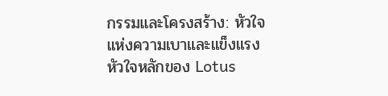กรรมและโครงสร้าง: หัวใจแห่งความเบาและแข็งแรง
หัวใจหลักของ Lotus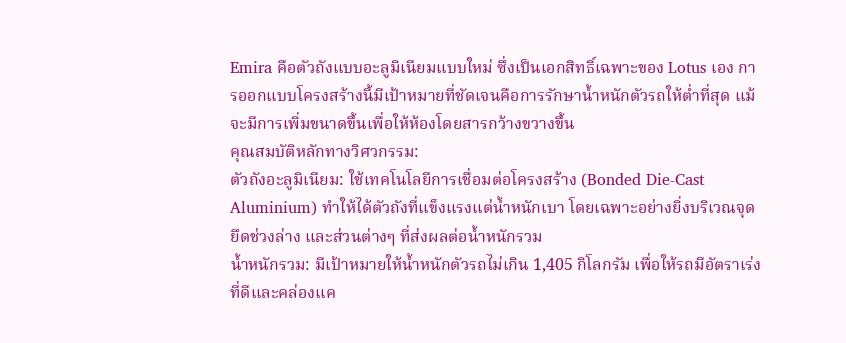Emira คือตัวถังแบบอะลูมิเนียมแบบใหม่ ซึ่งเป็นเอกสิทธิ์เฉพาะของ Lotus เอง การออกแบบโครงสร้างนี้มีเป้าหมายที่ชัดเจนคือการรักษาน้ำหนักตัวรถให้ต่ำที่สุด แม้จะมีการเพิ่มขนาดขึ้นเพื่อให้ห้องโดยสารกว้างขวางขึ้น
คุณสมบัติหลักทางวิศวกรรม:
ตัวถังอะลูมิเนียม: ใช้เทคโนโลยีการเชื่อมต่อโครงสร้าง (Bonded Die-Cast Aluminium) ทำให้ได้ตัวถังที่แข็งแรงแต่น้ำหนักเบา โดยเฉพาะอย่างยิ่งบริเวณจุดยึดช่วงล่าง และส่วนต่างๆ ที่ส่งผลต่อน้ำหนักรวม
น้ำหนักรวม: มีเป้าหมายให้น้ำหนักตัวรถไม่เกิน 1,405 กิโลกรัม เพื่อให้รถมีอัตราเร่งที่ดีและคล่องแค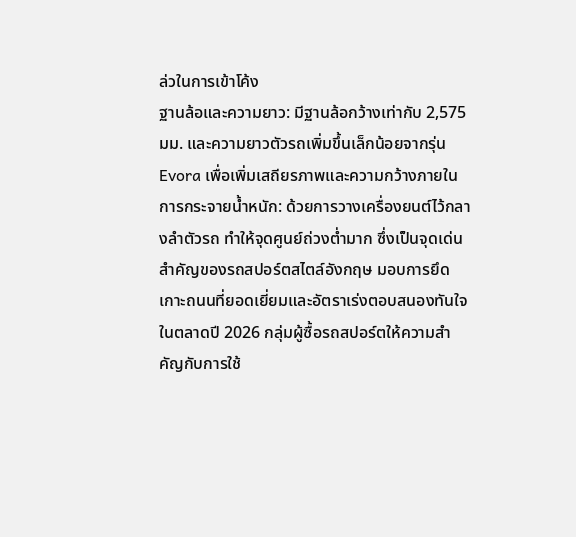ล่วในการเข้าโค้ง
ฐานล้อและความยาว: มีฐานล้อกว้างเท่ากับ 2,575 มม. และความยาวตัวรถเพิ่มขึ้นเล็กน้อยจากรุ่น Evora เพื่อเพิ่มเสถียรภาพและความกว้างภายใน
การกระจายน้ำหนัก: ด้วยการวางเครื่องยนต์ไว้กลางลำตัวรถ ทำให้จุดศูนย์ถ่วงต่ำมาก ซึ่งเป็นจุดเด่นสำคัญของรถสปอร์ตสไตล์อังกฤษ มอบการยึดเกาะถนนที่ยอดเยี่ยมและอัตราเร่งตอบสนองทันใจ
ในตลาดปี 2026 กลุ่มผู้ซื้อรถสปอร์ตให้ความสำคัญกับการใช้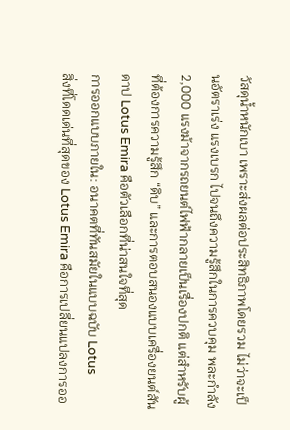วัสดุน้ำหนักเบา เพราะส่งผลต่อประสิทธิภาพโดยรวม ไม่ว่าจะเป็นอัตราเร่ง แรงเบรก ไปจนถึงความรู้สึกในการควบคุม พละกำลัง 2,000 แรงม้าจากรถยนต์ไฟฟ้ากลายเป็นเรื่องปกติ แต่สำหรับผู้ที่ต้องการความรู้สึก “ดิบ” และการตอบสนองแบบเครื่องยนต์สันดาป Lotus Emira คือตัวเลือกที่น่าสนใจที่สุด
การออกแบบภายใน: อนาคตที่ทันสมัยในแบบฉบับ Lotus
สิ่งที่โดดเด่นที่สุดของ Lotus Emira คือการเปลี่ยนแปลงการออ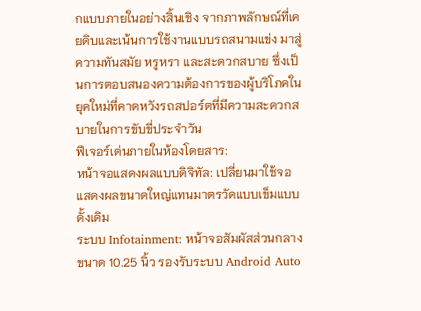กแบบภายในอย่างสิ้นเชิง จากภาพลักษณ์ที่เคยดิบและเน้นการใช้งานแบบรถสนามแข่ง มาสู่ความทันสมัย หรูหรา และสะดวกสบาย ซึ่งเป็นการตอบสนองความต้องการของผู้บริโภคในยุคใหม่ที่คาดหวังรถสปอร์ตที่มีความสะดวกสบายในการขับขี่ประจำวัน
ฟีเจอร์เด่นภายในห้องโดยสาร:
หน้าจอแสดงผลแบบดิจิทัล: เปลี่ยนมาใช้จอแสดงผลขนาดใหญ่แทนมาตรวัดแบบเข็มแบบดั้งเดิม
ระบบ Infotainment: หน้าจอสัมผัสส่วนกลางขนาด 10.25 นิ้ว รองรับระบบ Android Auto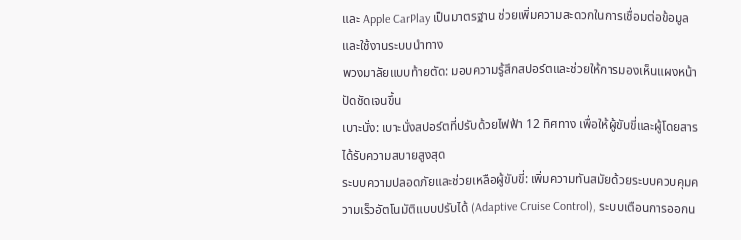และ Apple CarPlay เป็นมาตรฐาน ช่วยเพิ่มความสะดวกในการเชื่อมต่อข้อมูลและใช้งานระบบนำทาง
พวงมาลัยแบบท้ายตัด: มอบความรู้สึกสปอร์ตและช่วยให้การมองเห็นแผงหน้าปัดชัดเจนขึ้น
เบาะนั่ง: เบาะนั่งสปอร์ตที่ปรับด้วยไฟฟ้า 12 ทิศทาง เพื่อให้ผู้ขับขี่และผู้โดยสารได้รับความสบายสูงสุด
ระบบความปลอดภัยและช่วยเหลือผู้ขับขี่: เพิ่มความทันสมัยด้วยระบบควบคุมความเร็วอัตโนมัติแบบปรับได้ (Adaptive Cruise Control), ระบบเตือนการออกน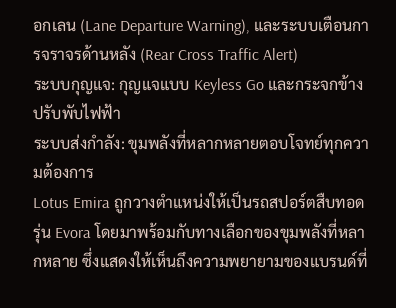อกเลน (Lane Departure Warning), และระบบเตือนการจราจรด้านหลัง (Rear Cross Traffic Alert)
ระบบกุญแจ: กุญแจแบบ Keyless Go และกระจกข้างปรับพับไฟฟ้า
ระบบส่งกำลัง: ขุมพลังที่หลากหลายตอบโจทย์ทุกความต้องการ
Lotus Emira ถูกวางตำแหน่งให้เป็นรถสปอร์ตสืบทอดรุ่น Evora โดยมาพร้อมกับทางเลือกของขุมพลังที่หลากหลาย ซึ่งแสดงให้เห็นถึงความพยายามของแบรนด์ที่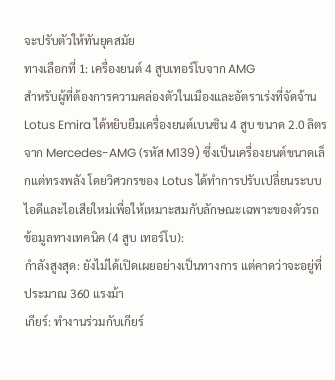จะปรับตัวให้ทันยุคสมัย
ทางเลือกที่ 1: เครื่องยนต์ 4 สูบเทอร์โบจาก AMG
สำหรับผู้ที่ต้องการความคล่องตัวในเมืองและอัตราเร่งที่จัดจ้าน Lotus Emira ได้หยิบยืมเครื่องยนต์เบนซิน 4 สูบ ขนาด 2.0 ลิตร จาก Mercedes-AMG (รหัส M139) ซึ่งเป็นเครื่องยนต์ขนาดเล็กแต่ทรงพลัง โดยวิศวกรของ Lotus ได้ทำการปรับเปลี่ยนระบบไอดีและไอเสียใหม่เพื่อให้เหมาะสมกับลักษณะเฉพาะของตัวรถ
ข้อมูลทางเทคนิค (4 สูบ เทอร์โบ):
กำลังสูงสุด: ยังไม่ได้เปิดเผยอย่างเป็นทางการ แต่คาดว่าจะอยู่ที่ประมาณ 360 แรงม้า
เกียร์: ทำงานร่วมกับเกียร์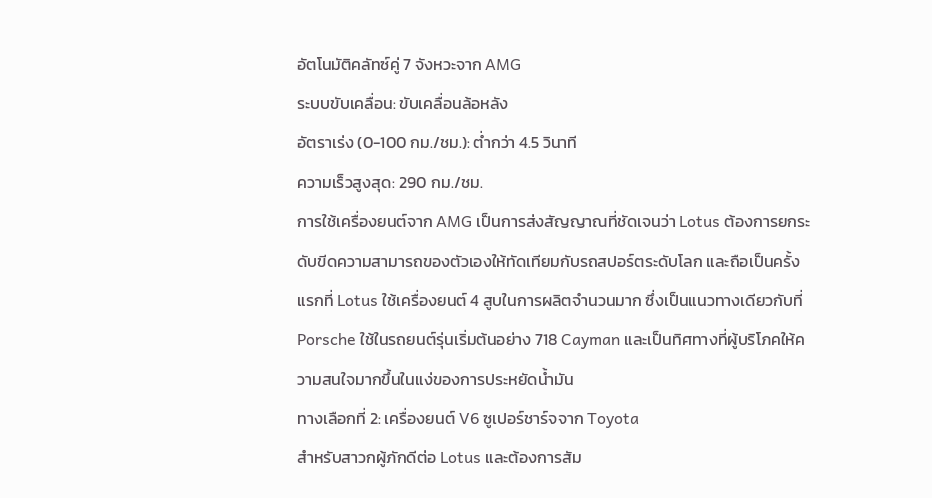อัตโนมัติคลัทซ์คู่ 7 จังหวะจาก AMG
ระบบขับเคลื่อน: ขับเคลื่อนล้อหลัง
อัตราเร่ง (0-100 กม./ชม.): ต่ำกว่า 4.5 วินาที
ความเร็วสูงสุด: 290 กม./ชม.
การใช้เครื่องยนต์จาก AMG เป็นการส่งสัญญาณที่ชัดเจนว่า Lotus ต้องการยกระดับขีดความสามารถของตัวเองให้ทัดเทียมกับรถสปอร์ตระดับโลก และถือเป็นครั้งแรกที่ Lotus ใช้เครื่องยนต์ 4 สูบในการผลิตจำนวนมาก ซึ่งเป็นแนวทางเดียวกับที่ Porsche ใช้ในรถยนต์รุ่นเริ่มต้นอย่าง 718 Cayman และเป็นทิศทางที่ผู้บริโภคให้ความสนใจมากขึ้นในแง่ของการประหยัดน้ำมัน
ทางเลือกที่ 2: เครื่องยนต์ V6 ซูเปอร์ชาร์จจาก Toyota
สำหรับสาวกผู้ภักดีต่อ Lotus และต้องการสัม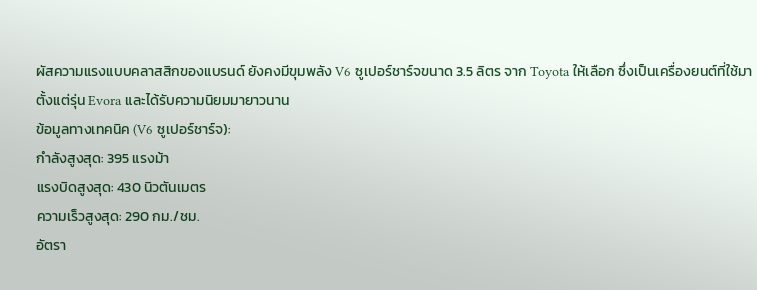ผัสความแรงแบบคลาสสิกของแบรนด์ ยังคงมีขุมพลัง V6 ซูเปอร์ชาร์จขนาด 3.5 ลิตร จาก Toyota ให้เลือก ซึ่งเป็นเครื่องยนต์ที่ใช้มาตั้งแต่รุ่น Evora และได้รับความนิยมมายาวนาน
ข้อมูลทางเทคนิค (V6 ซูเปอร์ชาร์จ):
กำลังสูงสุด: 395 แรงม้า
แรงบิดสูงสุด: 430 นิวตันเมตร
ความเร็วสูงสุด: 290 กม./ชม.
อัตรา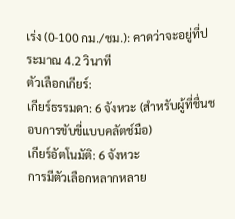เร่ง (0-100 กม./ชม.): คาดว่าจะอยู่ที่ประมาณ 4.2 วินาที
ตัวเลือกเกียร์:
เกียร์ธรรมดา: 6 จังหวะ (สำหรับผู้ที่ชื่นชอบการขับขี่แบบคลัตช์มือ)
เกียร์อัตโนมัติ: 6 จังหวะ
การมีตัวเลือกหลากหลาย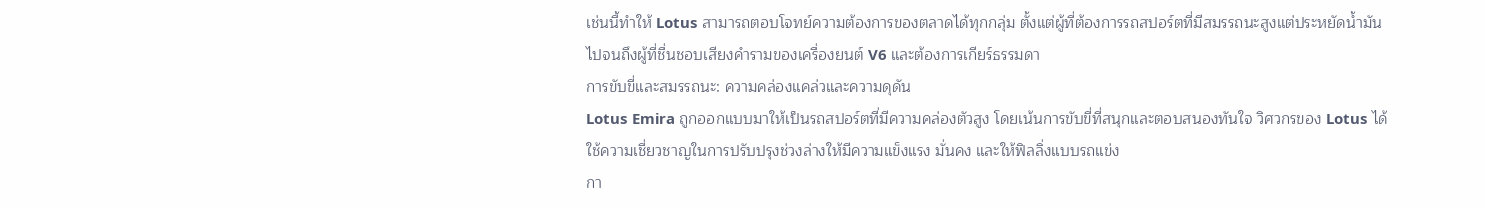เช่นนี้ทำให้ Lotus สามารถตอบโจทย์ความต้องการของตลาดได้ทุกกลุ่ม ตั้งแต่ผู้ที่ต้องการรถสปอร์ตที่มีสมรรถนะสูงแต่ประหยัดน้ำมัน ไปจนถึงผู้ที่ชื่นชอบเสียงคำรามของเครื่องยนต์ V6 และต้องการเกียร์ธรรมดา
การขับขี่และสมรรถนะ: ความคล่องแคล่วและความดุดัน
Lotus Emira ถูกออกแบบมาให้เป็นรถสปอร์ตที่มีความคล่องตัวสูง โดยเน้นการขับขี่ที่สนุกและตอบสนองทันใจ วิศวกรของ Lotus ได้ใช้ความเชี่ยวชาญในการปรับปรุงช่วงล่างให้มีความแข็งแรง มั่นคง และให้ฟิลลิ่งแบบรถแข่ง
กา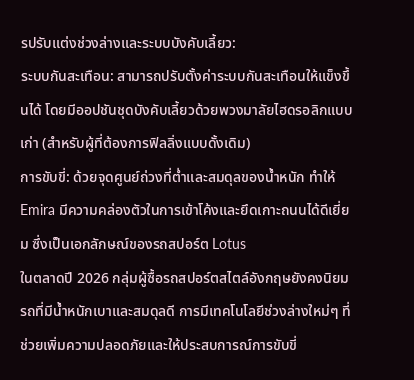รปรับแต่งช่วงล่างและระบบบังคับเลี้ยว:
ระบบกันสะเทือน: สามารถปรับตั้งค่าระบบกันสะเทือนให้แข็งขึ้นได้ โดยมีออปชันชุดบังคับเลี้ยวด้วยพวงมาลัยไฮดรอลิกแบบเก่า (สำหรับผู้ที่ต้องการฟิลลิ่งแบบดั้งเดิม)
การขับขี่: ด้วยจุดศูนย์ถ่วงที่ต่ำและสมดุลของน้ำหนัก ทำให้ Emira มีความคล่องตัวในการเข้าโค้งและยึดเกาะถนนได้ดีเยี่ยม ซึ่งเป็นเอกลักษณ์ของรถสปอร์ต Lotus
ในตลาดปี 2026 กลุ่มผู้ซื้อรถสปอร์ตสไตล์อังกฤษยังคงนิยมรถที่มีน้ำหนักเบาและสมดุลดี การมีเทคโนโลยีช่วงล่างใหม่ๆ ที่ช่วยเพิ่มความปลอดภัยและให้ประสบการณ์การขับขี่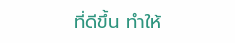ที่ดีขึ้น ทำให้